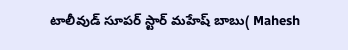టాలీవుడ్ సూపర్ స్టార్ మహేష్ బాబు( Mahesh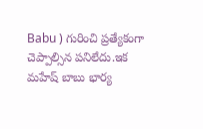Babu ) గురించి ప్రత్యేకంగా చెప్పాల్సిన పనిలేదు.ఇక మహేష్ బాబు భార్య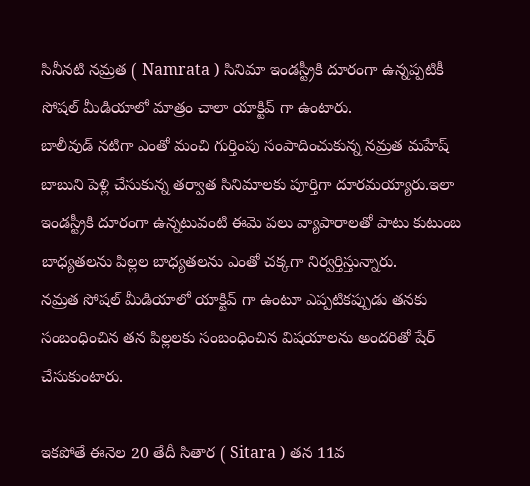సినీనటి నమ్రత ( Namrata ) సినిమా ఇండస్ట్రీకి దూరంగా ఉన్నప్పటికీ సోషల్ మీడియాలో మాత్రం చాలా యాక్టివ్ గా ఉంటారు.
బాలీవుడ్ నటిగా ఎంతో మంచి గుర్తింపు సంపాదించుకున్న నమ్రత మహేష్ బాబుని పెళ్లి చేసుకున్న తర్వాత సినిమాలకు పూర్తిగా దూరమయ్యారు.ఇలా ఇండస్ట్రీకి దూరంగా ఉన్నటువంటి ఈమె పలు వ్యాపారాలతో పాటు కుటుంబ బాధ్యతలను పిల్లల బాధ్యతలను ఎంతో చక్కగా నిర్వర్తిస్తున్నారు.
నమ్రత సోషల్ మీడియాలో యాక్టివ్ గా ఉంటూ ఎప్పటికప్పుడు తనకు సంబంధించిన తన పిల్లలకు సంబంధించిన విషయాలను అందరితో షేర్ చేసుకుంటారు.

ఇకపోతే ఈనెల 20 తేదీ సితార ( Sitara ) తన 11వ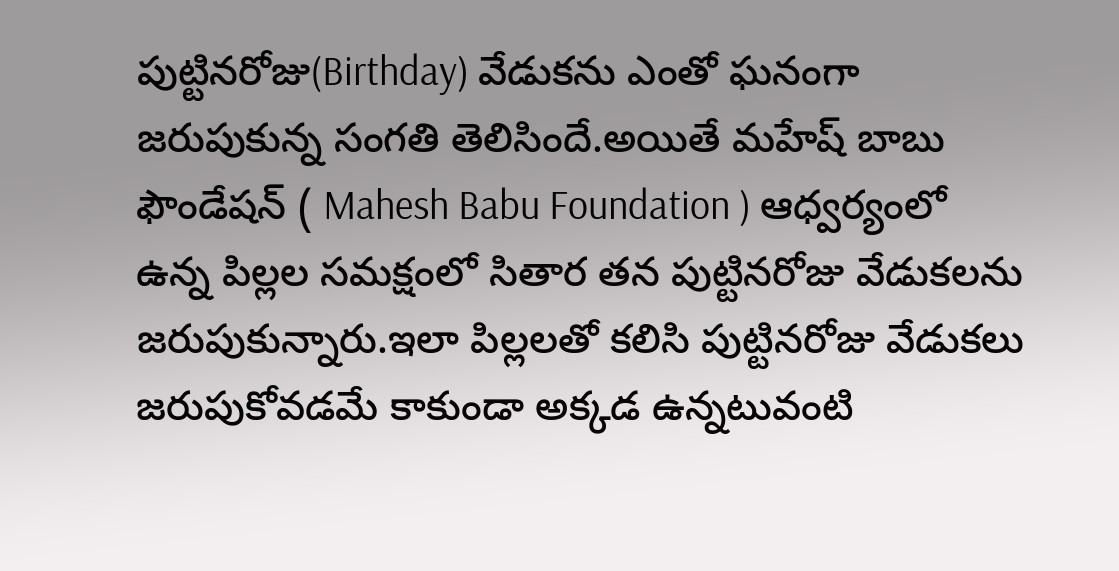పుట్టినరోజు(Birthday) వేడుకను ఎంతో ఘనంగా జరుపుకున్న సంగతి తెలిసిందే.అయితే మహేష్ బాబు ఫౌండేషన్ ( Mahesh Babu Foundation ) ఆధ్వర్యంలో ఉన్న పిల్లల సమక్షంలో సితార తన పుట్టినరోజు వేడుకలను జరుపుకున్నారు.ఇలా పిల్లలతో కలిసి పుట్టినరోజు వేడుకలు జరుపుకోవడమే కాకుండా అక్కడ ఉన్నటువంటి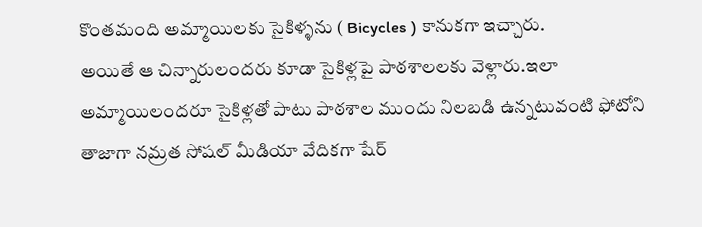కొంతమంది అమ్మాయిలకు సైకిళ్ళను ( Bicycles ) కానుకగా ఇచ్చారు.
అయితే ఆ చిన్నారులందరు కూడా సైకిళ్లపై పాఠశాలలకు వెళ్లారు.ఇలా అమ్మాయిలందరూ సైకిళ్లతో పాటు పాఠశాల ముందు నిలబడి ఉన్నటువంటి ఫోటోని తాజాగా నమ్రత సోషల్ మీడియా వేదికగా షేర్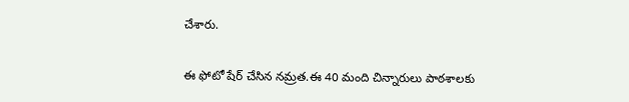చేశారు.

ఈ ఫోటో షేర్ చేసిన నమ్రత.ఈ 40 మంది చిన్నారులు పాఠశాలకు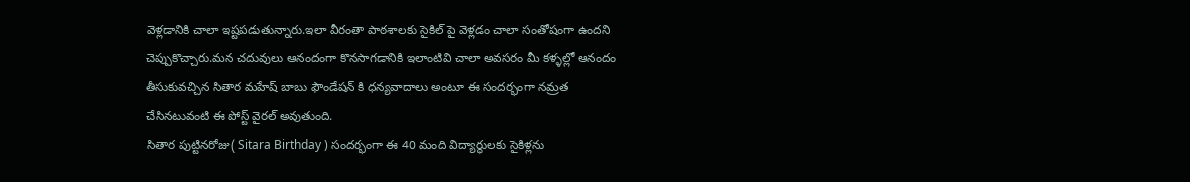వెళ్లడానికి చాలా ఇష్టపడుతున్నారు.ఇలా వీరంతా పాఠశాలకు సైకిల్ పై వెళ్లడం చాలా సంతోషంగా ఉందని చెప్పుకొచ్చారు.మన చదువులు ఆనందంగా కొనసాగడానికి ఇలాంటివి చాలా అవసరం మీ కళ్ళల్లో ఆనందం తీసుకువచ్చిన సితార మహేష్ బాబు ఫౌండేషన్ కి ధన్యవాదాలు అంటూ ఈ సందర్భంగా నమ్రత చేసినటువంటి ఈ పోస్ట్ వైరల్ అవుతుంది.
సితార పుట్టినరోజు( Sitara Birthday ) సందర్భంగా ఈ 40 మంది విద్యార్థులకు సైకిళ్లను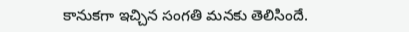కానుకగా ఇచ్చిన సంగతి మనకు తెలిసిందే.